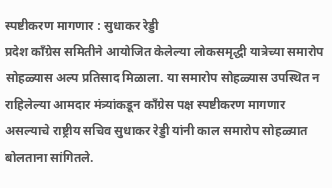स्पष्टीकरण मागणार : सुधाकर रेड्डी
प्रदेश कॉंग्रेस समितीने आयोजित केलेल्या लोकसमृद्धी यात्रेच्या समारोप सोहळ्यास अल्प प्रतिसाद मिळाला. या समारोप सोहळ्यास उपस्थित न राहिलेल्या आमदार मंत्र्यांकडून कॉंग्रेस पक्ष स्पष्टीकरण मागणार असल्याचे राष्ट्रीय सचिव सुधाकर रेड्डी यांनी काल समारोप सोहळ्यात बोलताना सांगितले.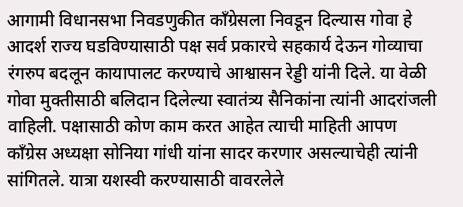आगामी विधानसभा निवडणुकीत कॉंग्रेसला निवडून दिल्यास गोवा हे आदर्श राज्य घडविण्यासाठी पक्ष सर्व प्रकारचे सहकार्य देऊन गोव्याचा रंगरुप बदलून कायापालट करण्याचे आश्वासन रेड्डी यांनी दिले. या वेळी गोवा मुक्तीसाठी बलिदान दिलेल्या स्वातंत्र्य सैनिकांना त्यांनी आदरांजली वाहिली. पक्षासाठी कोण काम करत आहेत त्याची माहिती आपण कॉंग्रेस अध्यक्षा सोनिया गांधी यांना सादर करणार असल्याचेही त्यांनी सांगितले. यात्रा यशस्वी करण्यासाठी वावरलेले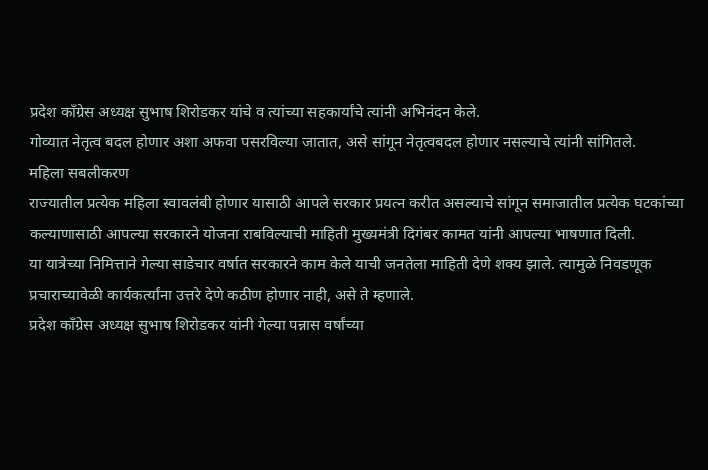प्रदेश कॉंग्रेस अध्यक्ष सुभाष शिरोडकर यांचे व त्यांच्या सहकार्यांचे त्यांनी अभिनंदन केले.
गोव्यात नेतृत्व बदल होणार अशा अफवा पसरविल्या जातात, असे सांगून नेतृत्वबदल होणार नसल्याचे त्यांनी सांगितले.
महिला सबलीकरण
राज्यातील प्रत्येक महिला स्वावलंबी होणार यासाठी आपले सरकार प्रयत्न करीत असल्याचे सांगून समाजातील प्रत्येक घटकांच्या कल्याणासाठी आपल्या सरकारने योजना राबविल्याची माहिती मुख्यमंत्री दिगंबर कामत यांनी आपल्या भाषणात दिली.
या यात्रेच्या निमित्ताने गेल्या साडेचार वर्षात सरकारने काम केले याची जनतेला माहिती देणे शक्य झाले. त्यामुळे निवडणूक प्रचाराच्यावेळी कार्यकर्त्यांना उत्तरे देणे कठीण होणार नाही, असे ते म्हणाले.
प्रदेश कॉंग्रेस अध्यक्ष सुभाष शिरोडकर यांनी गेल्या पन्नास वर्षांच्या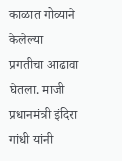काळात गोव्याने केलेल्या प्रगतीचा आढावा घेतला. माजी प्रधानमंत्री इंदिरा गांधी यांनी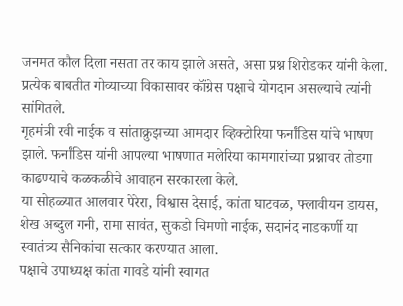जनमत कौल दिला नसता तर काय झाले असते, असा प्रश्न शिरोडकर यांनी केला. प्रत्येक बाबतीत गोव्याच्या विकासावर कॉंग्रेस पक्षाचे योगदान असल्याचे त्यांनी सांगितले.
गृहमंत्री रवी नाईक व सांताक्रुझच्या आमदार व्हिक्टोरिया फर्नांडिस यांचे भाषण झाले. फर्नांडिस यांनी आपल्या भाषणात मलेरिया कामगारांच्या प्रश्नावर तोडगा काढण्याचे कळकळीचे आवाहन सरकारला केले.
या सोहळ्यात आलवार पेरेरा, विश्वास देसाई, कांता घाटवळ, फ्लावीयन डायस, शेख अब्दुल गनी, रामा सावंत, सुकडो चिमणो नाईक, सदानंद नाडकर्णी या स्वातंत्र्य सैनिकांचा सत्कार करण्यात आला.
पक्षाचे उपाध्यक्ष कांता गावडे यांनी स्वागत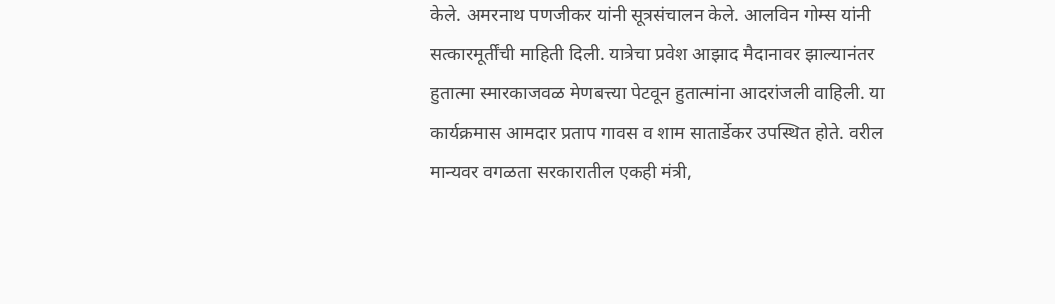केले. अमरनाथ पणजीकर यांनी सूत्रसंचालन केले. आलविन गोम्स यांनी सत्कारमूर्तींची माहिती दिली. यात्रेचा प्रवेश आझाद मैदानावर झाल्यानंतर हुतात्मा स्मारकाजवळ मेणबत्त्या पेटवून हुतात्मांना आदरांजली वाहिली. या कार्यक्रमास आमदार प्रताप गावस व शाम सातार्डेकर उपस्थित होते. वरील मान्यवर वगळता सरकारातील एकही मंत्री,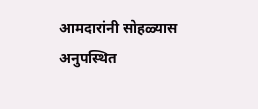आमदारांनी सोहळ्यास अनुपस्थित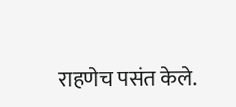राहणेच पसंत केले.